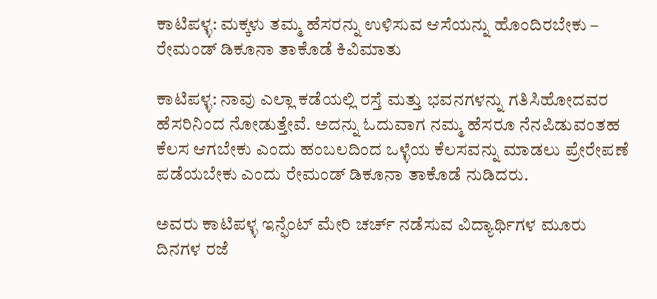ಕಾಟಿಪಳ್ಳ: ಮಕ್ಕಳು ತಮ್ಮ ಹೆಸರನ್ನು ಉಳಿಸುವ ಆಸೆಯನ್ನು ಹೊಂದಿರಬೇಕು – ರೇಮಂಡ್ ಡಿಕೂನಾ ತಾಕೊಡೆ ಕಿವಿಮಾತು

ಕಾಟಿಪಳ್ಳ: ನಾವು ಎಲ್ಲಾ ಕಡೆಯಲ್ಲಿ ರಸ್ತೆ ಮತ್ತು ಭವನಗಳನ್ನು ಗತಿಸಿಹೋದವರ ಹೆಸರಿನಿಂದ ನೋಡುತ್ತೇವೆ. ಅದನ್ನು ಓದುವಾಗ ನಮ್ಮ ಹೆಸರೂ ನೆನಪಿಡುವಂತಹ ಕೆಲಸ ಆಗಬೇಕು ಎಂದು ಹಂಬಲದಿಂದ ಒಳ್ಳೆಯ ಕೆಲಸವನ್ನು ಮಾಡಲು ಪ್ರೇರೇಪಣೆ ಪಡೆಯಬೇಕು ಎಂದು ರೇಮಂಡ್ ಡಿಕೂನಾ ತಾಕೊಡೆ ನುಡಿದರು.

ಅವರು ಕಾಟಿಪಳ್ಳ ಇನ್ಫೆಂಟ್ ಮೇರಿ ಚರ್ಚ್ ನಡೆಸುವ ವಿದ್ಯಾರ್ಥಿಗಳ ಮೂರು ದಿನಗಳ ರಜೆ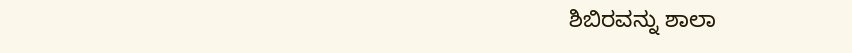ಶಿಬಿರವನ್ನು ಶಾಲಾ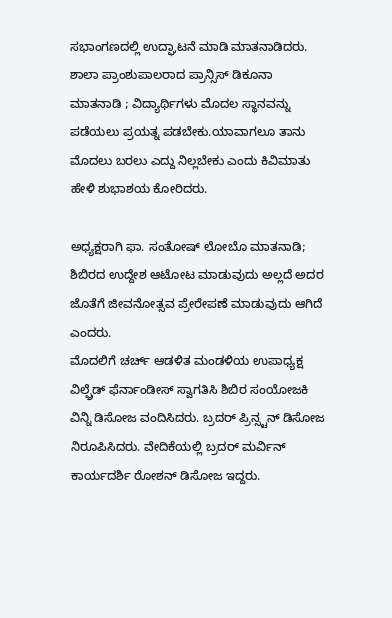ಸಭಾಂಗಣದಲ್ಲಿ ಉದ್ಘಾಟನೆ ಮಾಡಿ ಮಾತನಾಡಿದರು. ಶಾಲಾ ಪ್ರಾಂಶುಪಾಲರಾದ ಪ್ರಾನ್ಸಿಸ್ ಡಿಕೂನಾ ಮಾತನಾಡಿ ; ವಿದ್ಯಾರ್ಥಿಗಳು ಮೊದಲ ಸ್ಥಾನವನ್ನು ಪಡೆಯಲು ಪ್ರಯತ್ನ ಪಡಬೇಕು.ಯಾವಾಗಲೂ ತಾನು ಮೊದಲು ಬರಲು ಎದ್ದು ನಿಲ್ಲಬೇಕು ಎಂದು ಕಿವಿಮಾತು ಹೇಳಿ ಶುಭಾಶಯ ಕೋರಿದರು.

ಅಧ್ಯಕ್ಷರಾಗಿ ಫಾ. ಸಂತೋಷ್ ಲೋಬೊ ಮಾತನಾಡಿ; ಶಿಬಿರದ ಉದ್ದೇಶ ಆಟೋಟ ಮಾಡುವುದು ಅಲ್ಲದೆ ಅದರ ಜೊತೆಗೆ ಜೀವನೋತ್ಸವ ಪ್ರೇರೇಪಣೆ ಮಾಡುವುದು ಆಗಿದೆ ಎಂದರು.
ಮೊದಲಿಗೆ ಚರ್ಚ್ ಆಡಳಿತ ಮಂಡಳಿಯ ಉಪಾಧ್ಯಕ್ಷ ವಿಲ್ಫ್ರೆಡ್ ಫೆರ್ನಾಂಡೀಸ್ ಸ್ವಾಗತಿಸಿ ಶಿಬಿರ ಸಂಯೋಜಕಿ ವಿನ್ನಿ ಡಿಸೋಜ ವಂದಿಸಿದರು. ಬ್ರದರ್‌ ಪ್ರಿನ್ಸ್ಟನ್ ಡಿಸೋಜ ನಿರೂಪಿಸಿದರು. ವೇದಿಕೆಯಲ್ಲಿ ಬ್ರದರ್ ಮರ್ವಿನ್ ಕಾರ್ಯದರ್ಶಿ ರೋಶನ್ ಡಿಸೋಜ ಇದ್ದರು.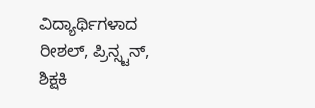ವಿದ್ಯಾರ್ಥಿಗಳಾದ ರೀಶಲ್, ಪ್ರಿನ್ಸ್ಟನ್, ಶಿಕ್ಷಕಿ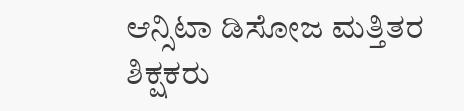ಆನ್ಸಿಟಾ ಡಿಸೋಜ ಮತ್ತಿತರ ಶಿಕ್ಷಕರು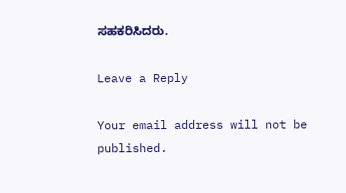ಸಹಕರಿಸಿದರು.

Leave a Reply

Your email address will not be published.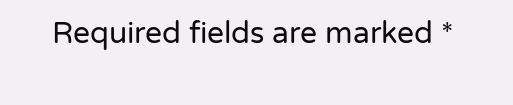Required fields are marked *